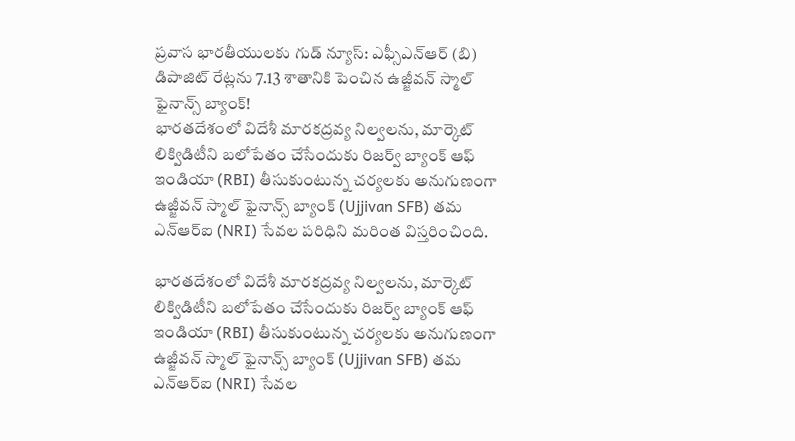ప్రవాస భారతీయులకు గుడ్ న్యూస్: ఎఫ్సీఎన్ఆర్ (బి) డిపాజిట్ రేట్లను 7.13 శాతానికి పెంచిన ఉజ్జీవన్ స్మాల్ ఫైనాన్స్ బ్యాంక్!
భారతదేశంలో విదేశీ మారకద్రవ్య నిల్వలను, మార్కెట్ లిక్విడిటీని బలోపేతం చేసేందుకు రిజర్వ్ బ్యాంక్ ఆఫ్ ఇండియా (RBI) తీసుకుంటున్న చర్యలకు అనుగుణంగా ఉజ్జీవన్ స్మాల్ ఫైనాన్స్ బ్యాంక్ (Ujjivan SFB) తమ ఎన్ఆర్ఐ (NRI) సేవల పరిధిని మరింత విస్తరించింది.

భారతదేశంలో విదేశీ మారకద్రవ్య నిల్వలను, మార్కెట్ లిక్విడిటీని బలోపేతం చేసేందుకు రిజర్వ్ బ్యాంక్ ఆఫ్ ఇండియా (RBI) తీసుకుంటున్న చర్యలకు అనుగుణంగా ఉజ్జీవన్ స్మాల్ ఫైనాన్స్ బ్యాంక్ (Ujjivan SFB) తమ ఎన్ఆర్ఐ (NRI) సేవల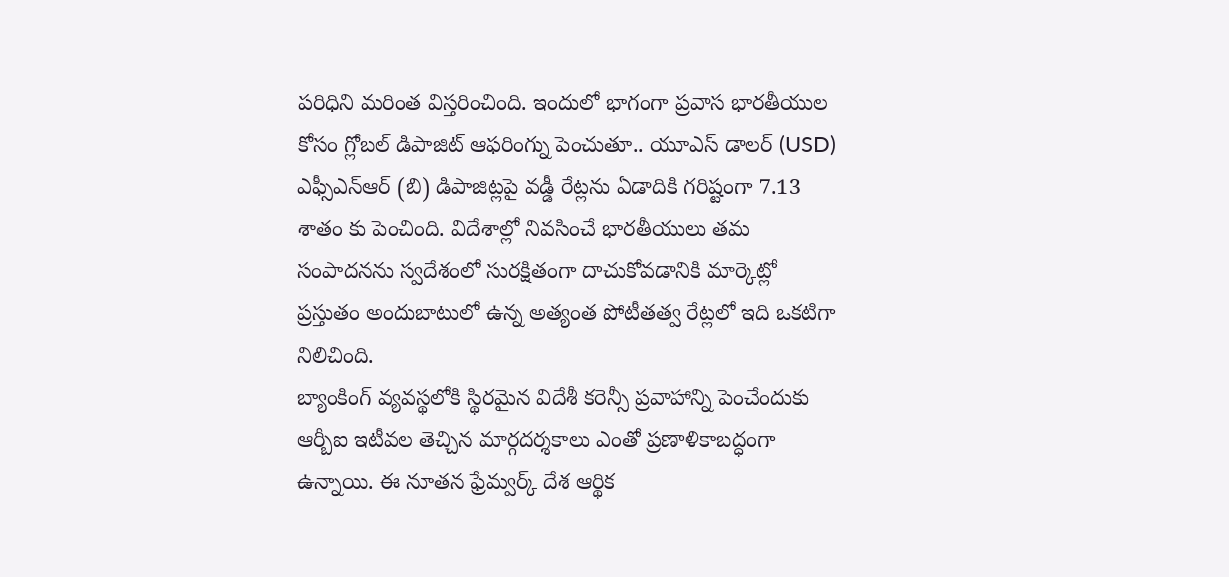పరిధిని మరింత విస్తరించింది. ఇందులో భాగంగా ప్రవాస భారతీయుల కోసం గ్లోబల్ డిపాజిట్ ఆఫరింగ్ను పెంచుతూ.. యూఎస్ డాలర్ (USD) ఎఫ్సీఎన్ఆర్ (బి) డిపాజిట్లపై వడ్డీ రేట్లను ఏడాదికి గరిష్టంగా 7.13 శాతం కు పెంచింది. విదేశాల్లో నివసించే భారతీయులు తమ సంపాదనను స్వదేశంలో సురక్షితంగా దాచుకోవడానికి మార్కెట్లో ప్రస్తుతం అందుబాటులో ఉన్న అత్యంత పోటీతత్వ రేట్లలో ఇది ఒకటిగా నిలిచింది.
బ్యాంకింగ్ వ్యవస్థలోకి స్థిరమైన విదేశీ కరెన్సీ ప్రవాహాన్ని పెంచేందుకు ఆర్బీఐ ఇటీవల తెచ్చిన మార్గదర్శకాలు ఎంతో ప్రణాళికాబద్ధంగా ఉన్నాయి. ఈ నూతన ఫ్రేమ్వర్క్ దేశ ఆర్థిక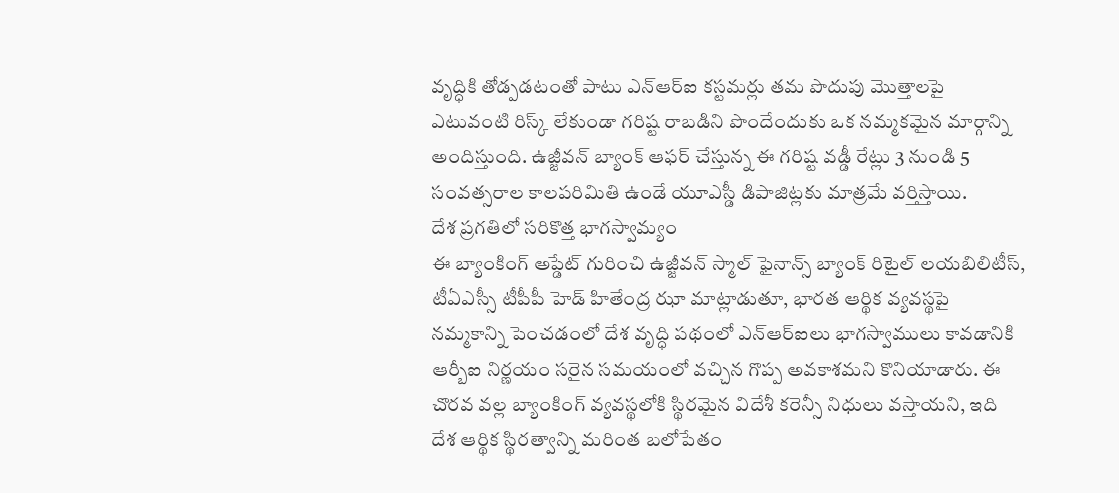వృద్ధికి తోడ్పడటంతో పాటు ఎన్ఆర్ఐ కస్టమర్లు తమ పొదుపు మొత్తాలపై ఎటువంటి రిస్క్ లేకుండా గరిష్ట రాబడిని పొందేందుకు ఒక నమ్మకమైన మార్గాన్ని అందిస్తుంది. ఉజ్జీవన్ బ్యాంక్ ఆఫర్ చేస్తున్న ఈ గరిష్ట వడ్డీ రేట్లు 3 నుండి 5 సంవత్సరాల కాలపరిమితి ఉండే యూఎస్డీ డిపాజిట్లకు మాత్రమే వర్తిస్తాయి.
దేశ ప్రగతిలో సరికొత్త భాగస్వామ్యం
ఈ బ్యాంకింగ్ అప్డేట్ గురించి ఉజ్జీవన్ స్మాల్ ఫైనాన్స్ బ్యాంక్ రిటైల్ లయబిలిటీస్, టీఏఎస్సీ టీపీపీ హెడ్ హితేంద్ర ఝా మాట్లాడుతూ, భారత ఆర్థిక వ్యవస్థపై నమ్మకాన్ని పెంచడంలో దేశ వృద్ధి పథంలో ఎన్ఆర్ఐలు భాగస్వాములు కావడానికి ఆర్బీఐ నిర్ణయం సరైన సమయంలో వచ్చిన గొప్ప అవకాశమని కొనియాడారు. ఈ చొరవ వల్ల బ్యాంకింగ్ వ్యవస్థలోకి స్థిరమైన విదేశీ కరెన్సీ నిధులు వస్తాయని, ఇది దేశ ఆర్థిక స్థిరత్వాన్ని మరింత బలోపేతం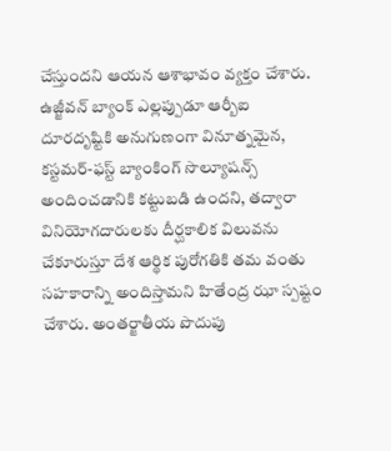చేస్తుందని ఆయన ఆశాభావం వ్యక్తం చేశారు.
ఉజ్జీవన్ బ్యాంక్ ఎల్లప్పుడూ ఆర్బీఐ దూరదృష్టికి అనుగుణంగా వినూత్నమైన, కస్టమర్-ఫస్ట్ బ్యాంకింగ్ సొల్యూషన్స్ అందించడానికి కట్టుబడి ఉందని, తద్వారా వినియోగదారులకు దీర్ఘకాలిక విలువను చేకూరుస్తూ దేశ ఆర్థిక పురోగతికి తమ వంతు సహకారాన్ని అందిస్తామని హితేంద్ర ఝా స్పష్టం చేశారు. అంతర్జాతీయ పొదుపు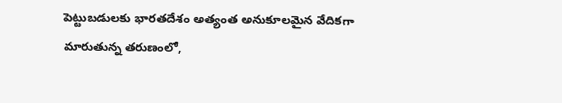పెట్టుబడులకు భారతదేశం అత్యంత అనుకూలమైన వేదికగా మారుతున్న తరుణంలో,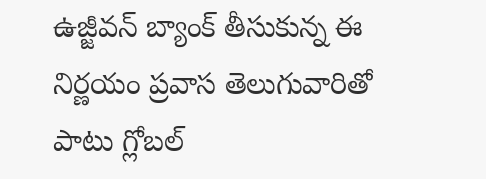ఉజ్జీవన్ బ్యాంక్ తీసుకున్న ఈ నిర్ణయం ప్రవాస తెలుగువారితో పాటు గ్లోబల్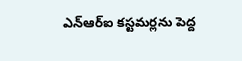ఎన్ఆర్ఐ కస్టమర్లను పెద్ద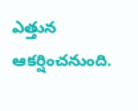ఎత్తున ఆకర్షించనుంది.